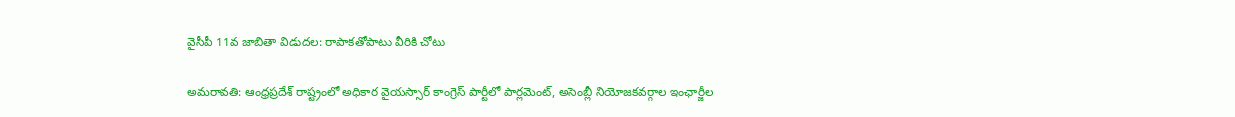వైసీపీ 11వ జాబితా విడుదల: రాపాకతోపాటు వీరికి చోటు

అమరావతి: ఆంధ్రప్రదేశ్ రాష్ట్రంలో అధికార వైయస్సార్ కాంగ్రెస్ పార్టీలో పార్లమెంట్, అసెంబ్లీ నియోజకవర్గాల ఇంఛార్జీల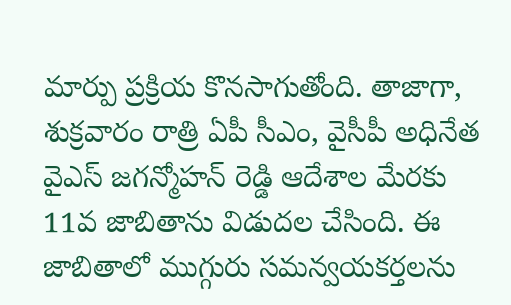మార్పు ప్రక్రియ కొనసాగుతోంది. తాజాగా, శుక్రవారం రాత్రి ఏపీ సీఎం, వైసీపీ అధినేత వైఎస్ జగన్మోహన్ రెడ్డి ఆదేశాల మేరకు 11వ జాబితాను విడుదల చేసింది. ఈ జాబితాలో ముగ్గురు సమన్వయకర్తలను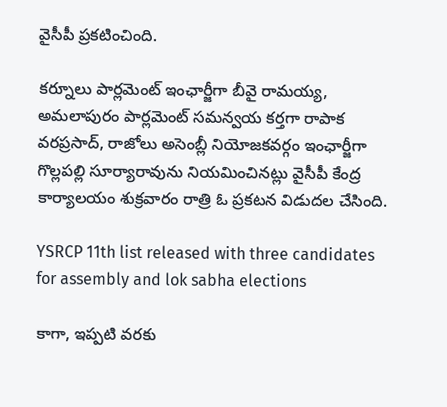వైసీపీ ప్రకటించింది.

కర్నూలు పార్లమెంట్ ఇంఛార్జీగా బీవై రామయ్య, అమలాపురం పార్లమెంట్ సమన్వయ కర్తగా రాపాక వరప్రసాద్, రాజోలు అసెంబ్లీ నియోజకవర్గం ఇంఛార్జీగా గొల్లపల్లి సూర్యారావును నియమించినట్లు వైసీపీ కేంద్ర కార్యాలయం శుక్రవారం రాత్రి ఓ ప్రకటన విడుదల చేసింది.

YSRCP 11th list released with three candidates for assembly and lok sabha elections

కాగా, ఇప్పటి వరకు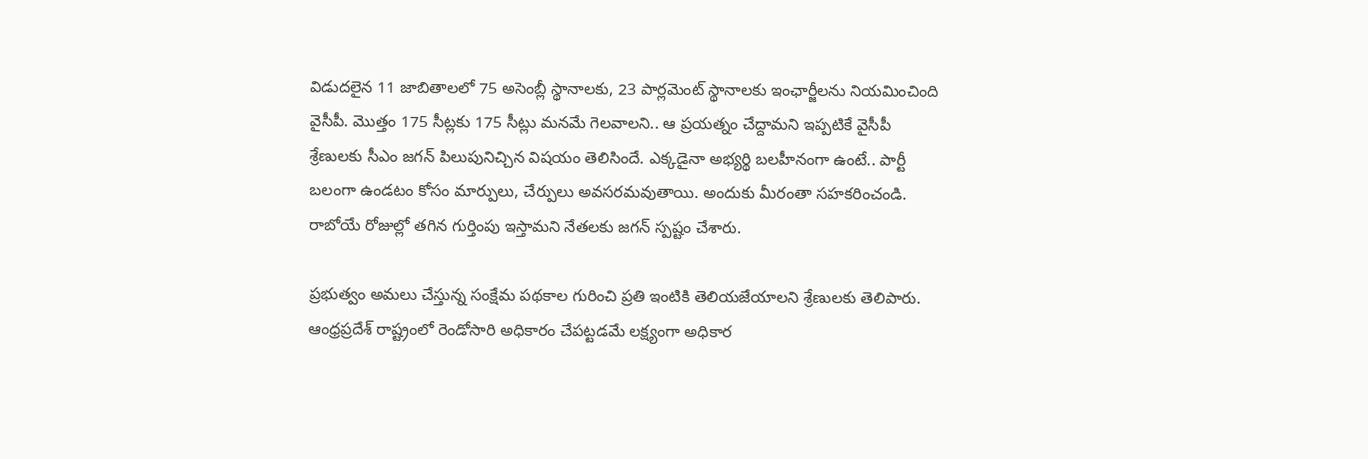విడుదలైన 11 జాబితాలలో 75 అసెంబ్లీ స్థానాలకు, 23 పార్లమెంట్ స్థానాలకు ఇంఛార్జీలను నియమించింది వైసీపీ. మొత్తం 175 సీట్లకు 175 సీట్లు మనమే గెలవాలని.. ఆ ప్రయత్నం చేద్దామని ఇప్పటికే వైసీపీ శ్రేణులకు సీఎం జగన్ పిలుపునిచ్చిన విషయం తెలిసిందే. ఎక్కడైనా అభ్యర్థి బలహీనంగా ఉంటే.. పార్టీ బలంగా ఉండటం కోసం మార్పులు, చేర్పులు అవసరమవుతాయి. అందుకు మీరంతా సహకరించండి. రాబోయే రోజుల్లో తగిన గుర్తింపు ఇస్తామని నేతలకు జగన్ స్పష్టం చేశారు.

ప్రభుత్వం అమలు చేస్తున్న సంక్షేమ పథకాల గురించి ప్రతి ఇంటికి తెలియజేయాలని శ్రేణులకు తెలిపారు. ఆంధ్రప్రదేశ్ రాష్ట్రంలో రెండోసారి అధికారం చేపట్టడమే లక్ష్యంగా అధికార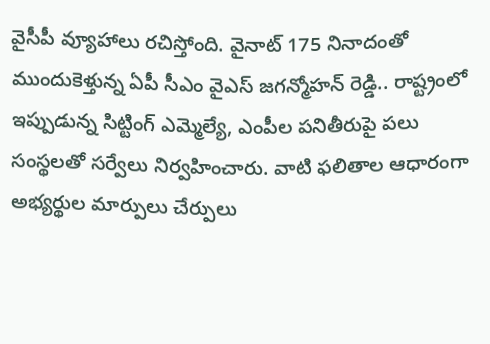వైసీపీ వ్యూహాలు రచిస్తోంది. వైనాట్ 175 నినాదంతో ముందుకెళ్తున్న ఏపీ సీఎం వైఎస్ జగన్మోహన్ రెడ్డి.. రాష్ట్రంలో ఇప్పుడున్న సిట్టింగ్ ఎమ్మెల్యే, ఎంపీల పనితీరుపై పలు సంస్థలతో సర్వేలు నిర్వహించారు. వాటి ఫలితాల ఆధారంగా అభ్యర్థుల మార్పులు చేర్పులు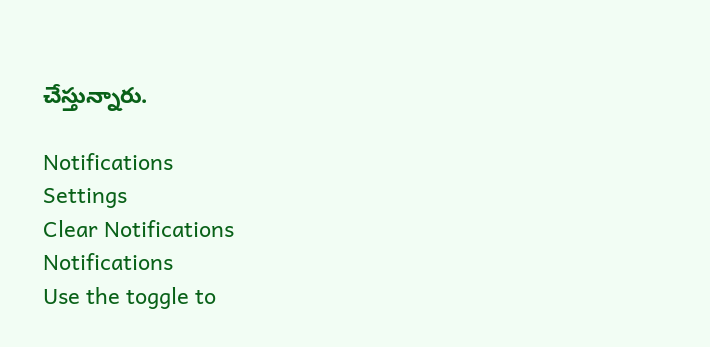చేస్తున్నారు.

Notifications
Settings
Clear Notifications
Notifications
Use the toggle to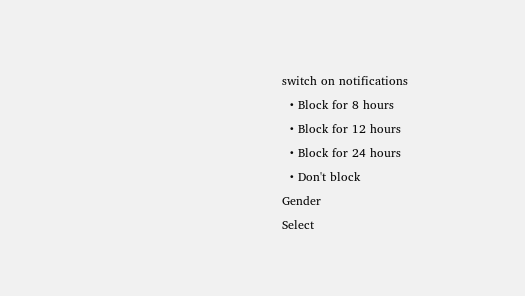switch on notifications
  • Block for 8 hours
  • Block for 12 hours
  • Block for 24 hours
  • Don't block
Gender
Select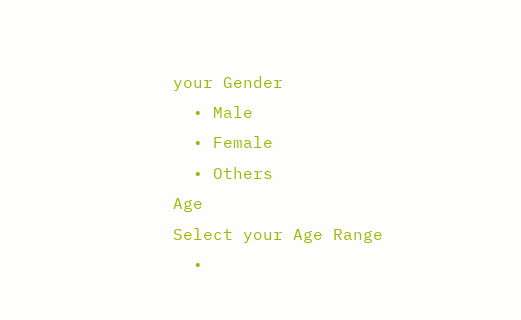your Gender
  • Male
  • Female
  • Others
Age
Select your Age Range
  •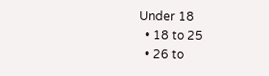Under 18
  • 18 to 25
  • 26 to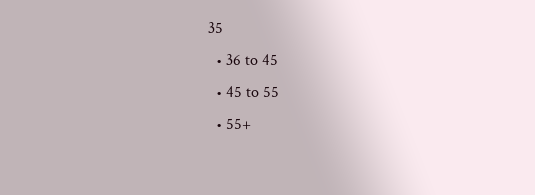35
  • 36 to 45
  • 45 to 55
  • 55+